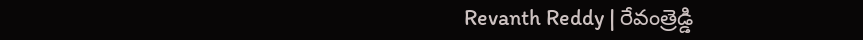Revanth Reddy | రేవంత్రెడ్డి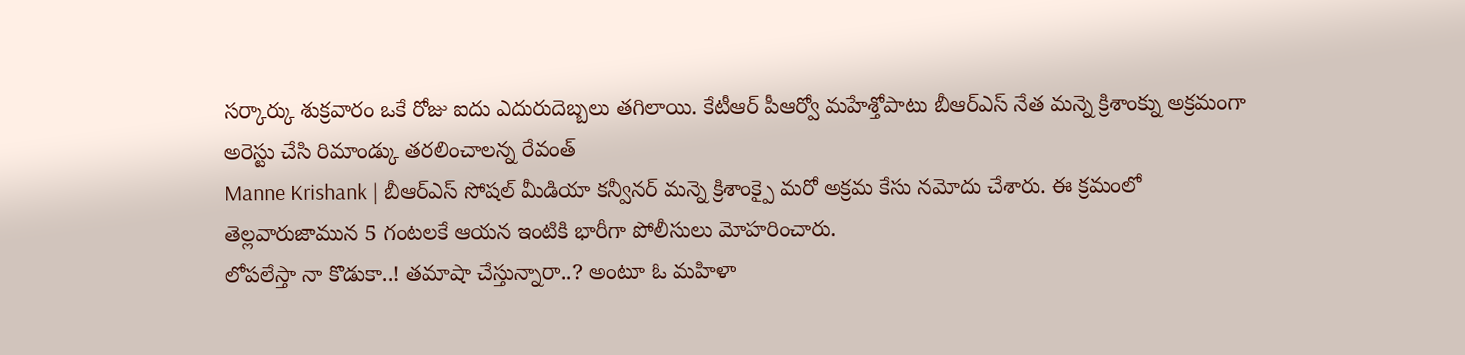సర్కార్కు శుక్రవారం ఒకే రోజు ఐదు ఎదురుదెబ్బలు తగిలాయి. కేటీఆర్ పీఆర్వో మహేశ్తోపాటు బీఆర్ఎస్ నేత మన్నె క్రిశాంక్ను అక్రమంగా అరెస్టు చేసి రిమాండ్కు తరలించాలన్న రేవంత్
Manne Krishank | బీఆర్ఎస్ సోషల్ మీడియా కన్వీనర్ మన్నె క్రిశాంక్పై మరో అక్రమ కేసు నమోదు చేశారు. ఈ క్రమంలో తెల్లవారుజామున 5 గంటలకే ఆయన ఇంటికి భారీగా పోలీసులు మోహరించారు.
లోపలేస్తా నా కొడుకా..! తమాషా చేస్తున్నారా..? అంటూ ఓ మహిళా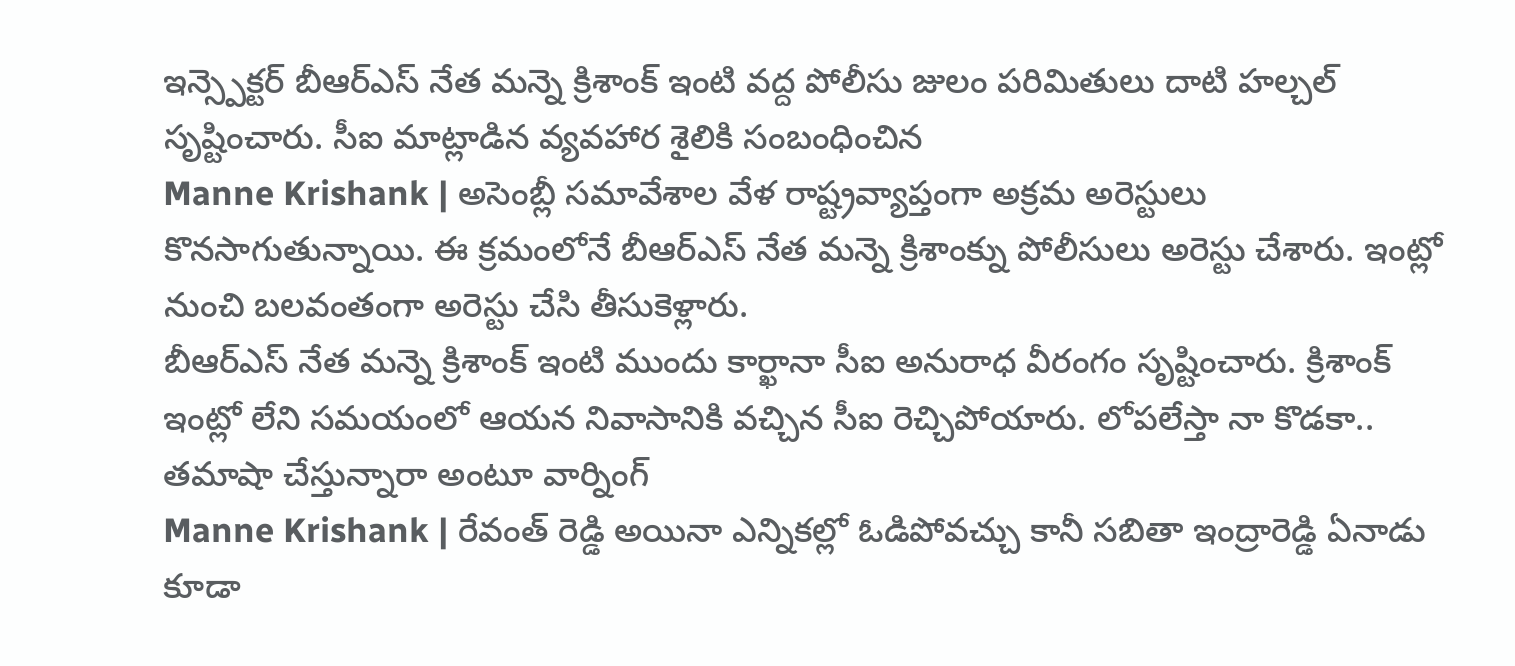ఇన్స్పెక్టర్ బీఆర్ఎస్ నేత మన్నె క్రిశాంక్ ఇంటి వద్ద పోలీసు జులం పరిమితులు దాటి హల్చల్ సృష్టించారు. సీఐ మాట్లాడిన వ్యవహార శైలికి సంబంధించిన
Manne Krishank | అసెంబ్లీ సమావేశాల వేళ రాష్ట్రవ్యాప్తంగా అక్రమ అరెస్టులు కొనసాగుతున్నాయి. ఈ క్రమంలోనే బీఆర్ఎస్ నేత మన్నె క్రిశాంక్ను పోలీసులు అరెస్టు చేశారు. ఇంట్లో నుంచి బలవంతంగా అరెస్టు చేసి తీసుకెళ్లారు.
బీఆర్ఎస్ నేత మన్నె క్రిశాంక్ ఇంటి ముందు కార్ఖానా సీఐ అనురాధ వీరంగం సృష్టించారు. క్రిశాంక్ ఇంట్లో లేని సమయంలో ఆయన నివాసానికి వచ్చిన సీఐ రెచ్చిపోయారు. లోపలేస్తా నా కొడకా.. తమాషా చేస్తున్నారా అంటూ వార్నింగ్
Manne Krishank | రేవంత్ రెడ్డి అయినా ఎన్నికల్లో ఓడిపోవచ్చు కానీ సబితా ఇంద్రారెడ్డి ఏనాడు కూడా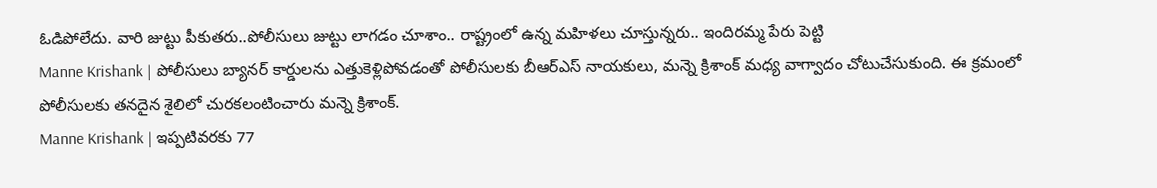ఓడిపోలేదు. వారి జుట్టు పీకుతరు..పోలీసులు జుట్టు లాగడం చూశాం.. రాష్ట్రంలో ఉన్న మహిళలు చూస్తున్నరు.. ఇందిరమ్మ పేరు పెట్టి
Manne Krishank | పోలీసులు బ్యానర్ కార్డులను ఎత్తుకెళ్లిపోవడంతో పోలీసులకు బీఆర్ఎస్ నాయకులు, మన్నె క్రిశాంక్ మధ్య వాగ్వాదం చోటుచేసుకుంది. ఈ క్రమంలో పోలీసులకు తనదైన శైలిలో చురకలంటించారు మన్నె క్రిశాంక్.
Manne Krishank | ఇప్పటివరకు 77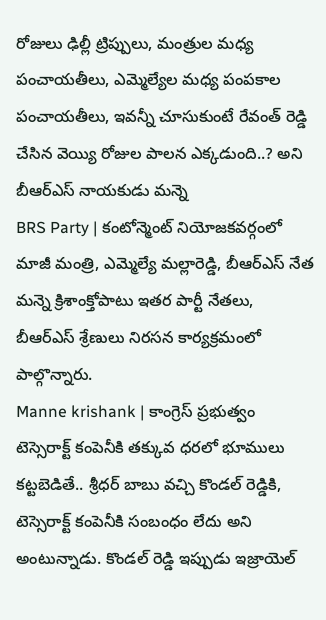రోజులు ఢిల్లీ ట్రిప్పులు, మంత్రుల మధ్య పంచాయతీలు, ఎమ్మెల్యేల మధ్య పంపకాల పంచాయతీలు, ఇవన్నీ చూసుకుంటే రేవంత్ రెడ్డి చేసిన వెయ్యి రోజుల పాలన ఎక్కడుంది..? అని బీఆర్ఎస్ నాయకుడు మన్నె
BRS Party | కంటోన్మెంట్ నియోజకవర్గంలో మాజీ మంత్రి, ఎమ్మెల్యే మల్లారెడ్డి, బీఆర్ఎస్ నేత మన్నె క్రిశాంక్తోపాటు ఇతర పార్టీ నేతలు, బీఆర్ఎస్ శ్రేణులు నిరసన కార్యక్రమంలో పాల్గొన్నారు.
Manne krishank | కాంగ్రెస్ ప్రభుత్వం టెస్సెరాక్ట్ కంపెనీకి తక్కువ ధరలో భూములు కట్టబెడితే.. శ్రీధర్ బాబు వచ్చి కొండల్ రెడ్డికి, టెస్సెరాక్ట్ కంపెనీకి సంబంధం లేదు అని అంటున్నాడు. కొండల్ రెడ్డి ఇప్పుడు ఇజ్రాయెల్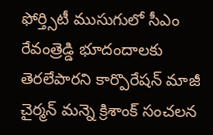ఫోర్త్సిటీ ముసుగులో సీఎం రేవంత్రెడ్డి భూదందాలకు తెరలేపారని కార్పొరేషన్ మాజీ చైర్మన్ మన్నె క్రిశాంక్ సంచలన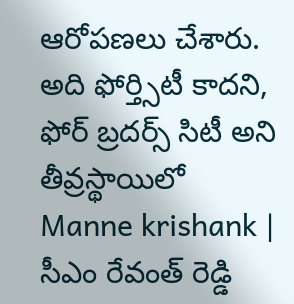ఆరోపణలు చేశారు. అది ఫోర్త్సిటీ కాదని, ఫోర్ బ్రదర్స్ సిటీ అని తీవ్రస్థాయిలో
Manne krishank | సీఎం రేవంత్ రెడ్డి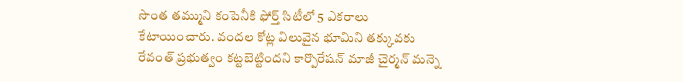సొంత తమ్ముని కంపెనీకి ఫోర్త్ సిటీలో 5 ఎకరాలు కేటాయించారు. వందల కోట్ల విలువైన భూమిని తక్కువకు రేవంత్ ప్రభుత్వం కట్టబెట్టిందని కార్పొరేషన్ మాజీ చైర్మన్ మన్నె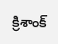క్రిశాంక్